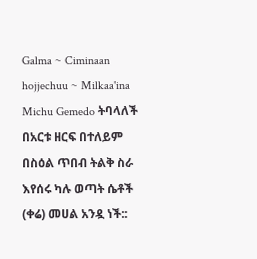Galma ~ Ciminaan hojjechuu ~ Milkaa'ina
Michu Gemedo ትባላለች
በአርቱ ዘርፍ በተለይም በስዕል ጥበብ ትልቅ ስራ እየሰሩ ካሉ ወጣት ሴቶች (ቀሬ) መሀል አንዷ ነች::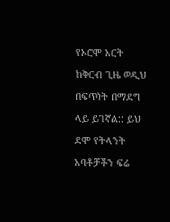የኦሮሞ አርት ከቅርብ ጊዜ ወዲህ በፍጥነት በማደግ ላይ ይገኛል:: ይህ ደሞ የትላንት አባቶቻችን ፍሬ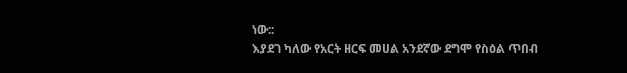ነው::
እያደገ ካለው የአርት ዘርፍ መሀል አንደኛው ደግሞ የስዕል ጥበብ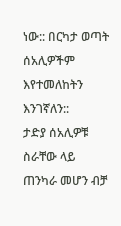ነው:: በርካታ ወጣት ሰአሊዎችም እየተመለከትን እንገኛለን::
ታድያ ሰአሊዎቹ ስራቸው ላይ ጠንካራ መሆን ብቻ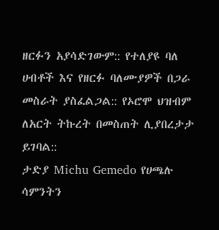ዘርፉን አያሳድገውም:: የተለያዩ ባለ ሀብቶች እና የዘርፉ ባለሙያዎች በጋራ መስራት ያስፈልጋል:: የኦሮሞ ህዝብም ለአርት ትኩረት በመስጠት ሊያበረታታ ይገባል::
ታድያ Michu Gemedo የሀጫሉ ሳምንትን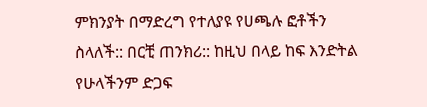ምክንያት በማድረግ የተለያዩ የሀጫሉ ፎቶችን ስላለች:: በርቺ ጠንክሪ:: ከዚህ በላይ ከፍ እንድትል የሁላችንም ድጋፍ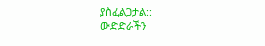ያስፈልጋታል::
ውድድራችን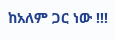ከአለም ጋር ነው !!!